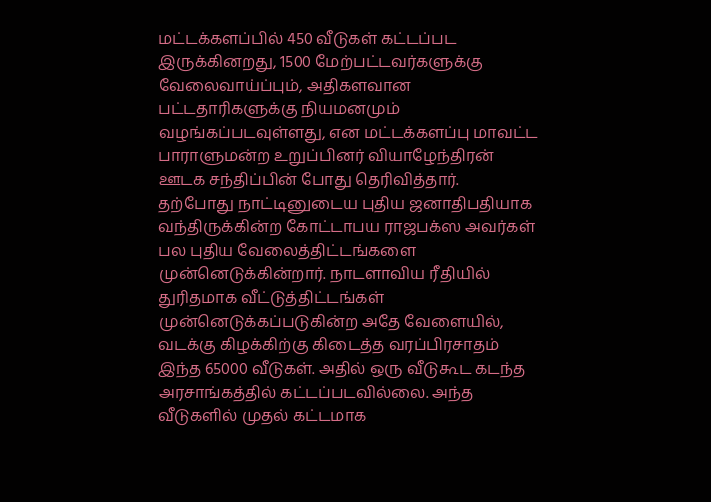மட்டக்களப்பில் 450 வீடுகள் கட்டப்பட இருக்கினறது, 1500 மேற்பட்டவர்களுக்கு வேலைவாய்ப்பும், அதிகளவான பட்டதாரிகளுக்கு நியமனமும் வழங்கப்படவுள்ளது, என மட்டக்களப்பு மாவட்ட பாராளுமன்ற உறுப்பினர் வியாழேந்திரன் ஊடக சந்திப்பின் போது தெரிவித்தார்.
தற்போது நாட்டினுடைய புதிய ஜனாதிபதியாக வந்திருக்கின்ற கோட்டாபய ராஜபக்ஸ அவர்கள் பல புதிய வேலைத்திட்டங்களை முன்னெடுக்கின்றார். நாடளாவிய ரீதியில் துரிதமாக வீட்டுத்திட்டங்கள் முன்னெடுக்கப்படுகின்ற அதே வேளையில்,
வடக்கு கிழக்கிற்கு கிடைத்த வரப்பிரசாதம் இந்த 65000 வீடுகள். அதில் ஒரு வீடுகூட கடந்த அரசாங்கத்தில் கட்டப்படவில்லை. அந்த வீடுகளில் முதல் கட்டமாக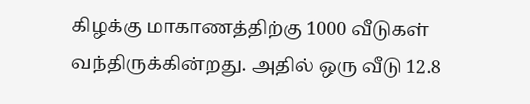கிழக்கு மாகாணத்திற்கு 1000 வீடுகள் வந்திருக்கின்றது. அதில் ஒரு வீடு 12.8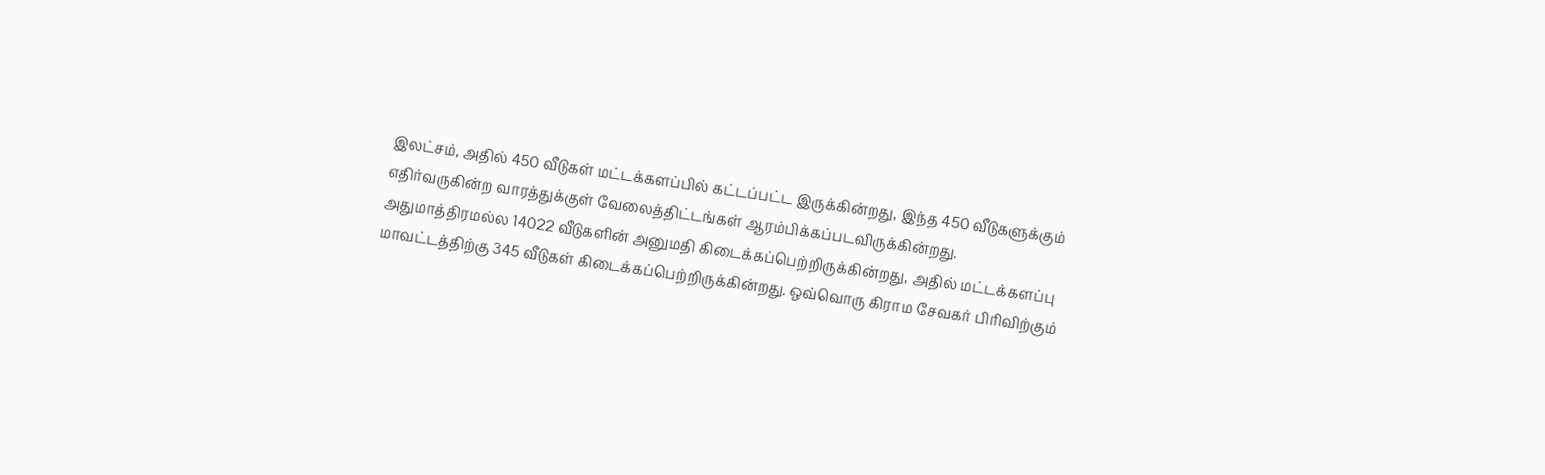இலட்சம், அதில் 450 வீடுகள் மட்டக்களப்பில் கட்டப்பட்ட இருக்கின்றது, இந்த 450 வீடுகளுக்கும் எதிர்வருகின்ற வாரத்துக்குள் வேலைத்திட்டங்கள் ஆரம்பிக்கப்படவிருக்கின்றது.
அதுமாத்திரமல்ல 14022 வீடுகளின் அனுமதி கிடைக்கப்பெற்றிருக்கின்றது, அதில் மட்டக்களப்பு மாவட்டத்திற்கு 345 வீடுகள் கிடைக்கப்பெற்றிருக்கின்றது. ஒவ்வொரு கிராம சேவகர் பிரிவிற்கும்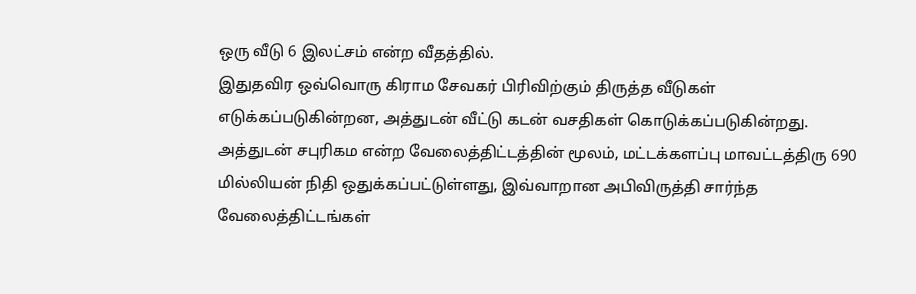ஒரு வீடு 6 இலட்சம் என்ற வீதத்தில்.
இதுதவிர ஒவ்வொரு கிராம சேவகர் பிரிவிற்கும் திருத்த வீடுகள் எடுக்கப்படுகின்றன, அத்துடன் வீட்டு கடன் வசதிகள் கொடுக்கப்படுகின்றது. அத்துடன் சபுரிகம என்ற வேலைத்திட்டத்தின் மூலம், மட்டக்களப்பு மாவட்டத்திரு 690 மில்லியன் நிதி ஒதுக்கப்பட்டுள்ளது, இவ்வாறான அபிவிருத்தி சார்ந்த வேலைத்திட்டங்கள்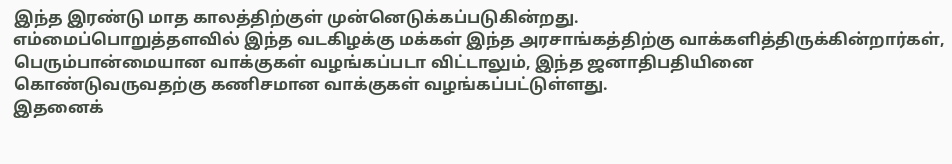இந்த இரண்டு மாத காலத்திற்குள் முன்னெடுக்கப்படுகின்றது.
எம்மைப்பொறுத்தளவில் இந்த வடகிழக்கு மக்கள் இந்த அரசாங்கத்திற்கு வாக்களித்திருக்கின்றார்கள், பெரும்பான்மையான வாக்குகள் வழங்கப்படா விட்டாலும், இந்த ஜனாதிபதியினை கொண்டுவருவதற்கு கணிசமான வாக்குகள் வழங்கப்பட்டுள்ளது.
இதனைக்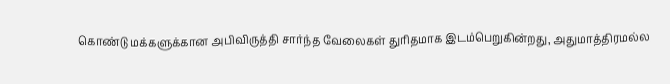கொண்டு மக்களுக்கான அபிவிருத்தி சார்ந்த வேலைகள் துரிதமாக இடம்பெறுகின்றது, அதுமாத்திரமல்ல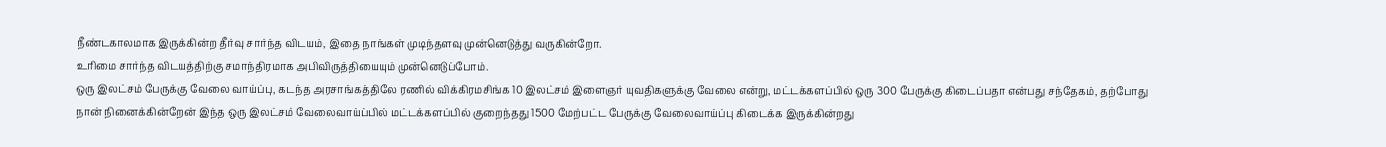நீண்டகாலமாக இருக்கின்ற தீர்வு சார்ந்த விடயம், இதை நாங்கள் முடிந்தளவு முன்னெடுத்து வருகின்றோ.
உரிமை சார்ந்த விடயத்திற்கு சமாந்திரமாக அபிவிருத்தியையும் முன்னெடுப்போம்.
ஒரு இலட்சம் பேருக்கு வேலை வாய்ப்பு, கடந்த அரசாங்கத்திலே ரணில் விக்கிரமசிங்க 10 இலட்சம் இளைஞர் யுவதிகளுக்கு வேலை என்று, மட்டக்களப்பில் ஒரு 300 பேருக்கு கிடைப்பதா என்பது சந்தேகம், தற்போது நான் நினைக்கின்றேன் இந்த ஒரு இலட்சம் வேலைவாய்ப்பில் மட்டக்களப்பில் குறைந்தது 1500 மேற்பட்ட பேருக்கு வேலைவாய்ப்பு கிடைக்க இருக்கின்றது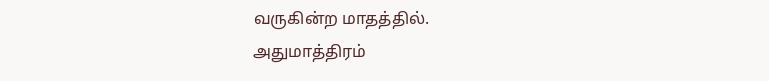வருகின்ற மாதத்தில்.
அதுமாத்திரம்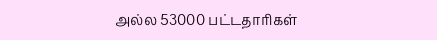அல்ல 53000 பட்டதாரிகள்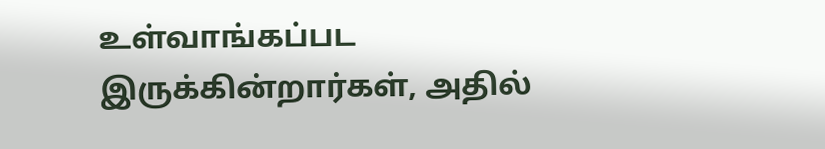உள்வாங்கப்பட இருக்கின்றார்கள், அதில்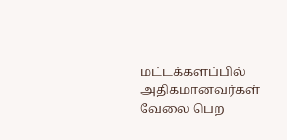மட்டக்களப்பில் அதிகமானவர்கள் வேலை பெற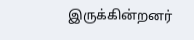இருக்கின்றனர்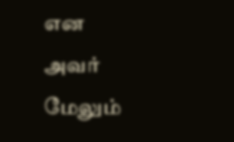என அவர் மேலும்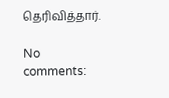தெரிவித்தார்.

No comments: